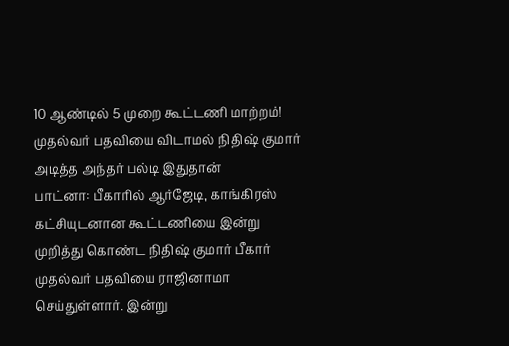10 ஆண்டில் 5 முறை கூட்டணி மாற்றம்! முதல்வர் பதவியை விடாமல் நிதிஷ் குமார் அடித்த அந்தர் பல்டி இதுதான்
பாட்னா: பீகாரில் ஆர்ஜேடி, காங்கிரஸ் கட்சியுடனான கூட்டணியை இன்று முறித்து கொண்ட நிதிஷ் குமார் பீகார் முதல்வர் பதவியை ராஜினாமா செய்துள்ளார். இன்று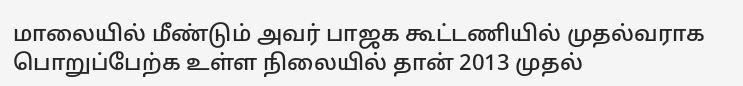மாலையில் மீண்டும் அவர் பாஜக கூட்டணியில் முதல்வராக பொறுப்பேற்க உள்ள நிலையில் தான் 2013 முதல்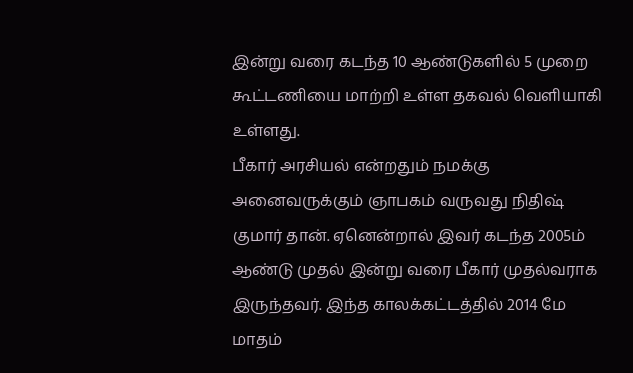இன்று வரை கடந்த 10 ஆண்டுகளில் 5 முறை கூட்டணியை மாற்றி உள்ள தகவல் வெளியாகி உள்ளது.
பீகார் அரசியல் என்றதும் நமக்கு அனைவருக்கும் ஞாபகம் வருவது நிதிஷ் குமார் தான். ஏனென்றால் இவர் கடந்த 2005ம் ஆண்டு முதல் இன்று வரை பீகார் முதல்வராக இருந்தவர். இந்த காலக்கட்டத்தில் 2014 மே மாதம்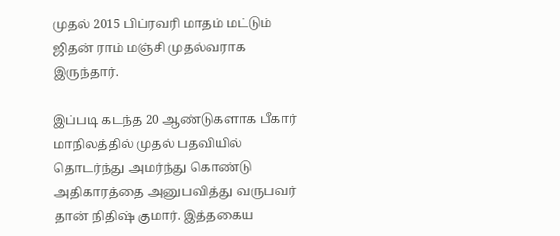முதல் 2015 பிப்ரவரி மாதம் மட்டும் ஜிதன் ராம் மஞ்சி முதல்வராக இருந்தார்.

இப்படி கடந்த 20 ஆண்டுகளாக பீகார் மாநிலத்தில் முதல் பதவியில் தொடர்ந்து அமர்ந்து கொண்டு அதிகாரத்தை அனுபவித்து வருபவர் தான் நிதிஷ் குமார். இத்தகைய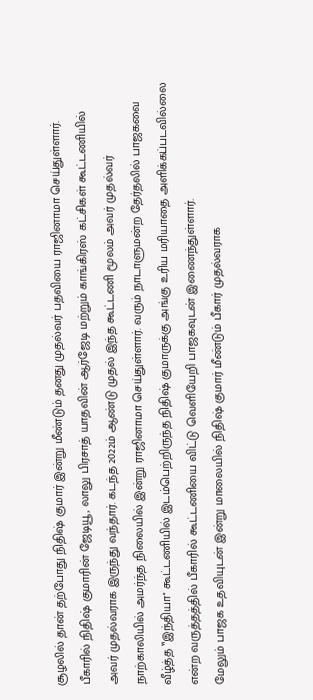சூழலில் தான் தற்போது நிதிஷ் குமார் இன்று மீண்டும் தனது முதல்வர் பதவியை ராஜினாமா செய்துள்ளார்.
பீகாரில் நிதிஷ் குமாரின் ஜேடியூ, லாலு பிரசாத் யாதவின் ஆர்ஜேடி மற்றும் காங்கிரஸ் கட்சிகள் கூட்டணியில் அவர் முதல்வராக இருந்து வந்தார். கடந்த 2022ம் ஆண்டு முதல் இந்த கூட்டணி மூலம் அவர் முதல்வர் நாற்காலியில் அமர்ந்த நிலையில் இன்று ராஜினாமா செய்துள்ளார். வரும் நாடாளுமன்ற தேர்தலில் பாஜகவை வீழ்த்த ‛‛இந்தியா'' கூட்டணியில் இடம்பெற்றிருந்த நிதிஷ் குமாருக்கு அங்கு உரிய மரியாதை அளிக்கப்படவில்லை என்ற வருத்தத்தில் பீகாரில் கூட்டணியை விட்டு வெளியேறி பாஜகவுடன் இணைந்துள்ளார்.
மேலும் பாஜக உதவியுடன் இன்று மாலையில் நிதிஷ் குமார் மீண்டும் பீகார் முதல்வராக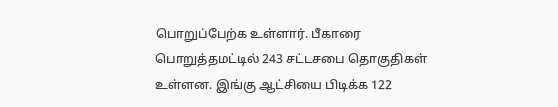பொறுப்பேற்க உள்ளார். பீகாரை பொறுத்தமட்டில் 243 சட்டசபை தொகுதிகள் உள்ளன. இங்கு ஆட்சியை பிடிக்க 122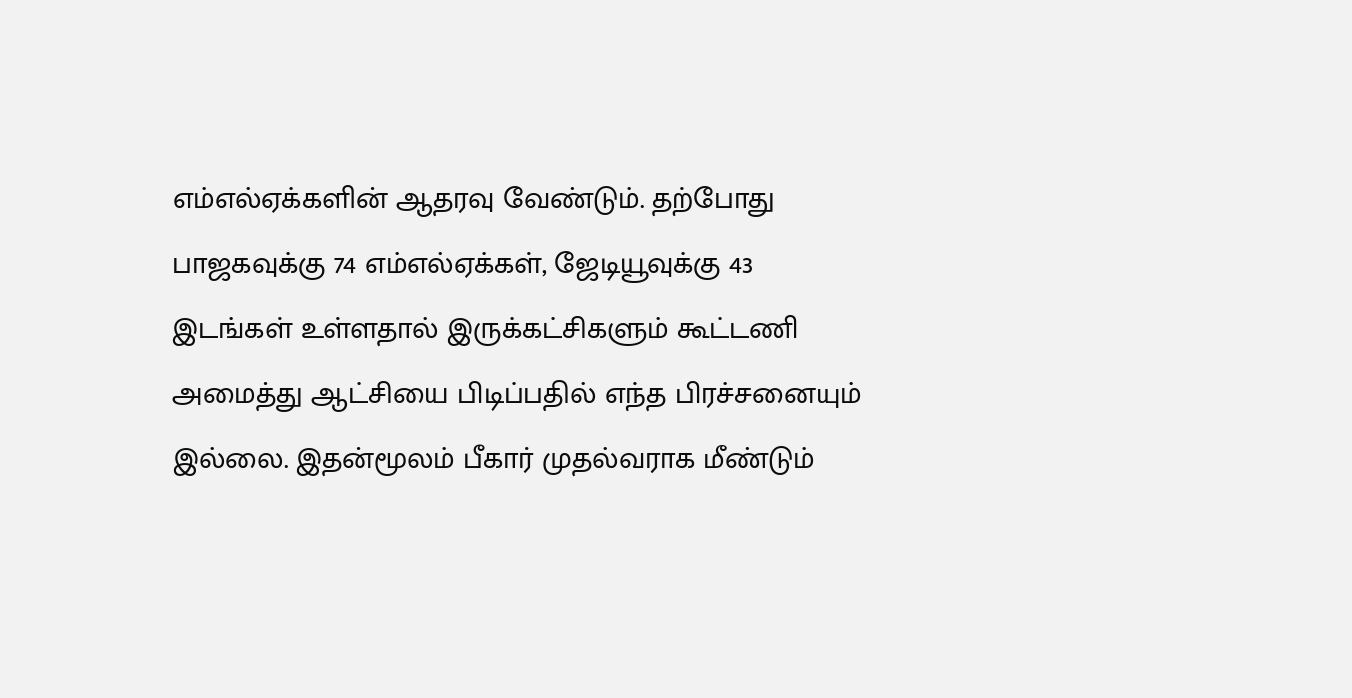எம்எல்ஏக்களின் ஆதரவு வேண்டும். தற்போது பாஜகவுக்கு 74 எம்எல்ஏக்கள், ஜேடியூவுக்கு 43 இடங்கள் உள்ளதால் இருக்கட்சிகளும் கூட்டணி அமைத்து ஆட்சியை பிடிப்பதில் எந்த பிரச்சனையும் இல்லை. இதன்மூலம் பீகார் முதல்வராக மீண்டும்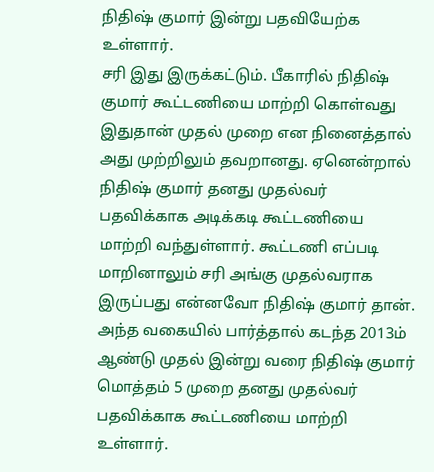நிதிஷ் குமார் இன்று பதவியேற்க உள்ளார்.
சரி இது இருக்கட்டும். பீகாரில் நிதிஷ் குமார் கூட்டணியை மாற்றி கொள்வது இதுதான் முதல் முறை என நினைத்தால் அது முற்றிலும் தவறானது. ஏனென்றால் நிதிஷ் குமார் தனது முதல்வர் பதவிக்காக அடிக்கடி கூட்டணியை மாற்றி வந்துள்ளார். கூட்டணி எப்படி மாறினாலும் சரி அங்கு முதல்வராக இருப்பது என்னவோ நிதிஷ் குமார் தான். அந்த வகையில் பார்த்தால் கடந்த 2013ம் ஆண்டு முதல் இன்று வரை நிதிஷ் குமார் மொத்தம் 5 முறை தனது முதல்வர் பதவிக்காக கூட்டணியை மாற்றி உள்ளார்.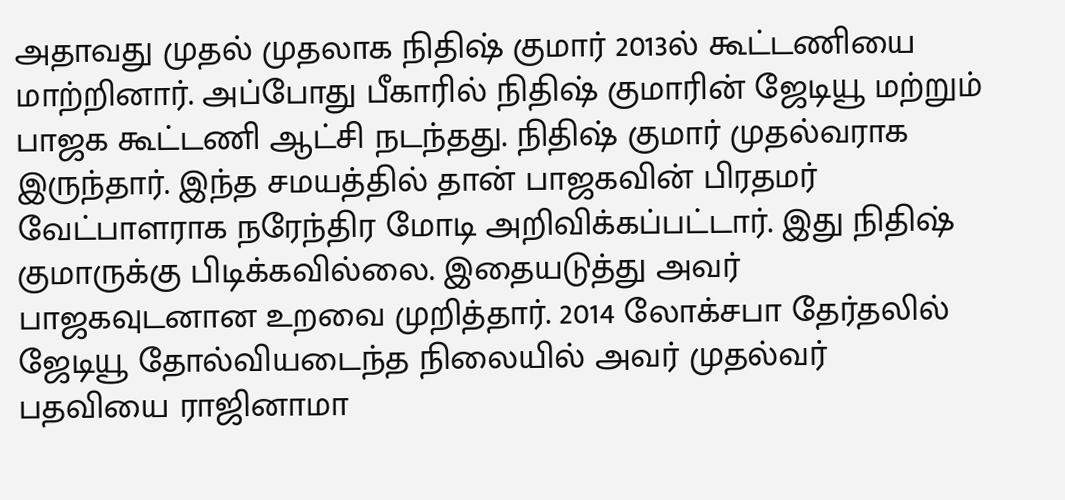அதாவது முதல் முதலாக நிதிஷ் குமார் 2013ல் கூட்டணியை மாற்றினார். அப்போது பீகாரில் நிதிஷ் குமாரின் ஜேடியூ மற்றும் பாஜக கூட்டணி ஆட்சி நடந்தது. நிதிஷ் குமார் முதல்வராக இருந்தார். இந்த சமயத்தில் தான் பாஜகவின் பிரதமர் வேட்பாளராக நரேந்திர மோடி அறிவிக்கப்பட்டார். இது நிதிஷ் குமாருக்கு பிடிக்கவில்லை. இதையடுத்து அவர் பாஜகவுடனான உறவை முறித்தார். 2014 லோக்சபா தேர்தலில் ஜேடியூ தோல்வியடைந்த நிலையில் அவர் முதல்வர் பதவியை ராஜினாமா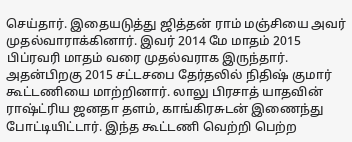செய்தார். இதையடுத்து ஜித்தன் ராம் மஞ்சியை அவர் முதல்வாராக்கினார். இவர் 2014 மே மாதம் 2015 பிப்ரவரி மாதம் வரை முதல்வராக இருந்தார்.
அதன்பிறகு 2015 சட்டசபை தேர்தலில் நிதிஷ் குமார் கூட்டணியை மாற்றினார். லாலு பிரசாத் யாதவின் ராஷ்ட்ரிய ஜனதா தளம், காங்கிரசுடன் இணைந்து போட்டியிட்டார். இந்த கூட்டணி வெற்றி பெற்ற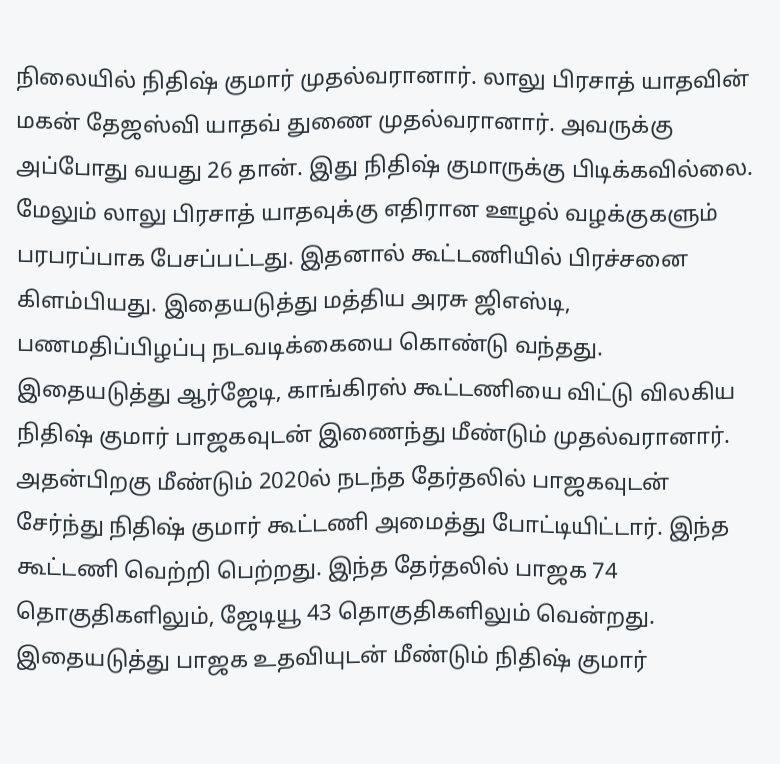நிலையில் நிதிஷ் குமார் முதல்வரானார். லாலு பிரசாத் யாதவின் மகன் தேஜஸ்வி யாதவ் துணை முதல்வரானார். அவருக்கு அப்போது வயது 26 தான். இது நிதிஷ் குமாருக்கு பிடிக்கவில்லை. மேலும் லாலு பிரசாத் யாதவுக்கு எதிரான ஊழல் வழக்குகளும் பரபரப்பாக பேசப்பட்டது. இதனால் கூட்டணியில் பிரச்சனை கிளம்பியது. இதையடுத்து மத்திய அரசு ஜிஎஸ்டி, பணமதிப்பிழப்பு நடவடிக்கையை கொண்டு வந்தது. இதையடுத்து ஆர்ஜேடி, காங்கிரஸ் கூட்டணியை விட்டு விலகிய நிதிஷ் குமார் பாஜகவுடன் இணைந்து மீண்டும் முதல்வரானார்.
அதன்பிறகு மீண்டும் 2020ல் நடந்த தேர்தலில் பாஜகவுடன் சேர்ந்து நிதிஷ் குமார் கூட்டணி அமைத்து போட்டியிட்டார். இந்த கூட்டணி வெற்றி பெற்றது. இந்த தேர்தலில் பாஜக 74 தொகுதிகளிலும், ஜேடியூ 43 தொகுதிகளிலும் வென்றது. இதையடுத்து பாஜக உதவியுடன் மீண்டும் நிதிஷ் குமார்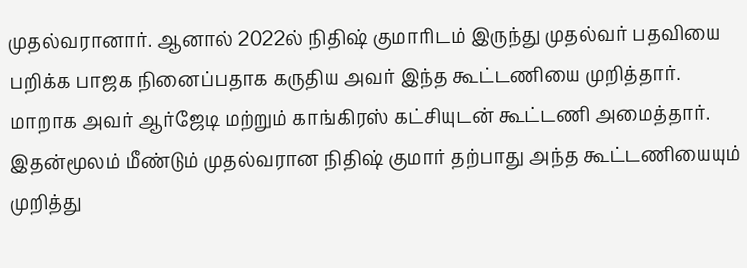முதல்வரானார். ஆனால் 2022ல் நிதிஷ் குமாரிடம் இருந்து முதல்வர் பதவியை பறிக்க பாஜக நினைப்பதாக கருதிய அவர் இந்த கூட்டணியை முறித்தார்.
மாறாக அவர் ஆர்ஜேடி மற்றும் காங்கிரஸ் கட்சியுடன் கூட்டணி அமைத்தார். இதன்மூலம் மீண்டும் முதல்வரான நிதிஷ் குமார் தற்பாது அந்த கூட்டணியையும் முறித்து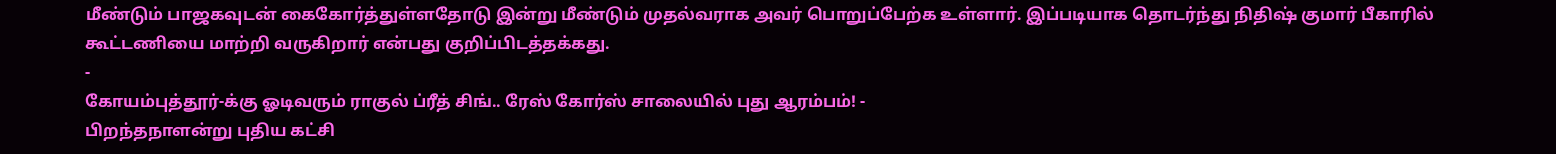மீண்டும் பாஜகவுடன் கைகோர்த்துள்ளதோடு இன்று மீண்டும் முதல்வராக அவர் பொறுப்பேற்க உள்ளார். இப்படியாக தொடர்ந்து நிதிஷ் குமார் பீகாரில் கூட்டணியை மாற்றி வருகிறார் என்பது குறிப்பிடத்தக்கது.
-
கோயம்புத்தூர்-க்கு ஓடிவரும் ராகுல் ப்ரீத் சிங்.. ரேஸ் கோர்ஸ் சாலையில் புது ஆரம்பம்! -
பிறந்தநாளன்று புதிய கட்சி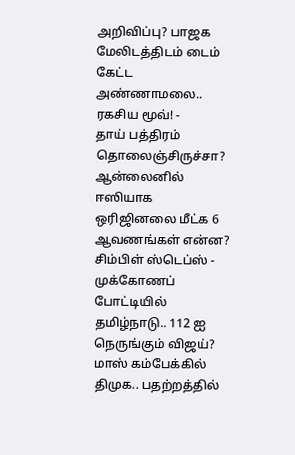அறிவிப்பு? பாஜக மேலிடத்திடம் டைம் கேட்ட அண்ணாமலை.. ரகசிய மூவ்! -
தாய் பத்திரம் தொலைஞ்சிருச்சா? ஆன்லைனில் ஈஸியாக ஒரிஜினலை மீட்க 6 ஆவணங்கள் என்ன? சிம்பிள் ஸ்டெப்ஸ் -
முக்கோணப் போட்டியில் தமிழ்நாடு.. 112 ஐ நெருங்கும் விஜய்? மாஸ் கம்பேக்கில் திமுக.. பதற்றத்தில்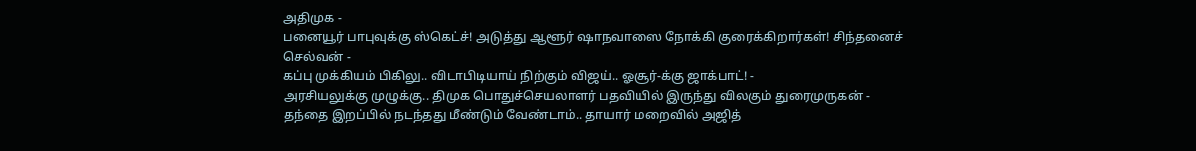அதிமுக -
பனையூர் பாபுவுக்கு ஸ்கெட்ச்! அடுத்து ஆளூர் ஷாநவாஸை நோக்கி குரைக்கிறார்கள்! சிந்தனைச் செல்வன் -
கப்பு முக்கியம் பிகிலு.. விடாபிடியாய் நிற்கும் விஜய்.. ஓசூர்-க்கு ஜாக்பாட்! -
அரசியலுக்கு முழுக்கு.. திமுக பொதுச்செயலாளர் பதவியில் இருந்து விலகும் துரைமுருகன் -
தந்தை இறப்பில் நடந்தது மீண்டும் வேண்டாம்.. தாயார் மறைவில் அஜித்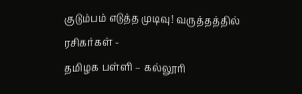குடும்பம் எடுத்த முடிவு! வருத்தத்தில் ரசிகர்கள் -
தமிழக பள்ளி – கல்லூரி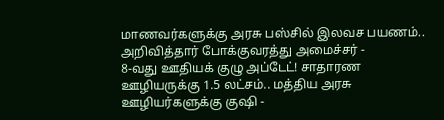மாணவர்களுக்கு அரசு பஸ்சில் இலவச பயணம்.. அறிவித்தார் போக்குவரத்து அமைச்சர் -
8-வது ஊதியக் குழு அப்டேட்! சாதாரண ஊழியருக்கு 1.5 லட்சம்.. மத்திய அரசு ஊழியர்களுக்கு குஷி -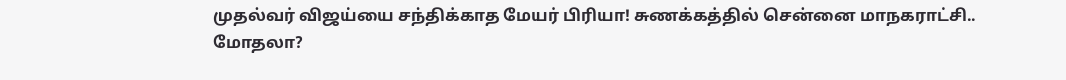முதல்வர் விஜய்யை சந்திக்காத மேயர் பிரியா! சுணக்கத்தில் சென்னை மாநகராட்சி.. மோதலா?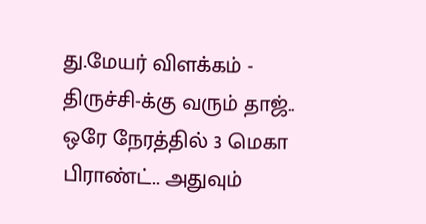து.மேயர் விளக்கம் -
திருச்சி-க்கு வரும் தாஜ்.. ஒரே நேரத்தில் 3 மெகா பிராண்ட்.. அதுவும்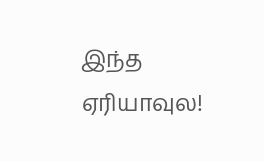இந்த ஏரியாவுல!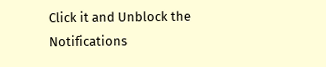Click it and Unblock the Notifications